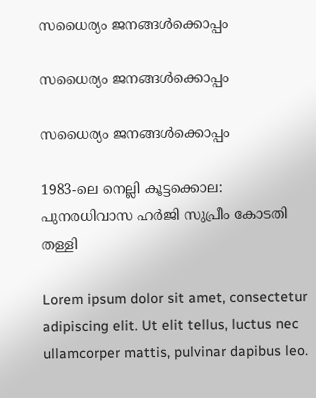സധൈര്യം ജനങ്ങൾക്കൊപ്പം

സധൈര്യം ജനങ്ങൾക്കൊപ്പം

സധൈര്യം ജനങ്ങൾക്കൊപ്പം

1983-ലെ നെല്ലി കൂട്ടക്കൊല: പുനരധിവാസ ഹര്‍ജി സുപ്രീം കോടതി തള്ളി

Lorem ipsum dolor sit amet, consectetur adipiscing elit. Ut elit tellus, luctus nec ullamcorper mattis, pulvinar dapibus leo.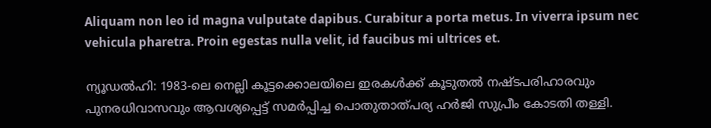Aliquam non leo id magna vulputate dapibus. Curabitur a porta metus. In viverra ipsum nec vehicula pharetra. Proin egestas nulla velit, id faucibus mi ultrices et.

ന്യൂഡൽഹി: 1983-ലെ നെല്ലി കൂട്ടക്കൊലയിലെ ഇരകള്‍ക്ക് കൂടുതല്‍ നഷ്ടപരിഹാരവും പുനരധിവാസവും ആവശ്യപ്പെട്ട് സമർപ്പിച്ച പൊതുതാത്പര്യ ഹർജി സുപ്രീം കോടതി തള്ളി.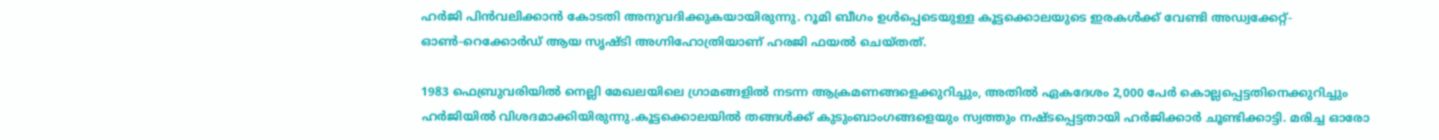ഹർജി പിൻവലിക്കാൻ കോടതി അനുവദിക്കുകയായിരുന്നു. റൂമി ബീഗം ഉള്‍പ്പെടെയുള്ള കൂട്ടക്കൊലയുടെ ഇരകള്‍ക്ക് വേണ്ടി അഡ്വക്കേറ്റ്-ഓണ്‍-റെക്കോർഡ് ആയ സൃഷ്ടി അഗ്നിഹോത്രിയാണ് ഹരജി ഫയല്‍ ചെയ്തത്.

1983 ഫെബ്രുവരിയില്‍ നെല്ലി മേഖലയിലെ ഗ്രാമങ്ങളില്‍ നടന്ന ആക്രമണങ്ങളെക്കുറിച്ചും, അതില്‍ ഏകദേശം 2,000 പേർ കൊല്ലപ്പെട്ടതിനെക്കുറിച്ചും ഹർജിയില്‍ വിശദമാക്കിയിരുന്നു.കൂട്ടക്കൊലയില്‍ തങ്ങള്‍ക്ക് കുടുംബാംഗങ്ങളെയും സ്വത്തും നഷ്ടപ്പെട്ടതായി ഹർജിക്കാർ ചൂണ്ടിക്കാട്ടി. മരിച്ച ഓരോ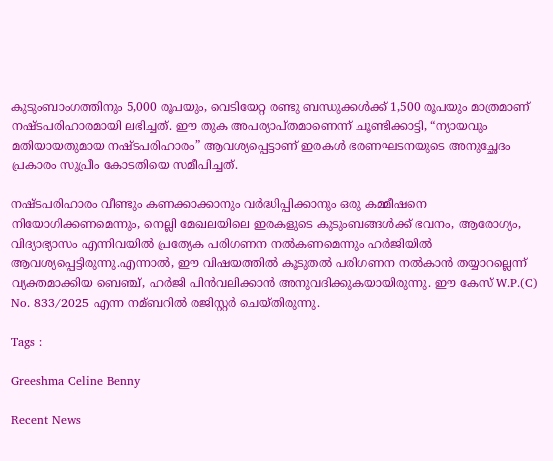കുടുംബാംഗത്തിനും 5,000 രൂപയും, വെടിയേറ്റ രണ്ടു ബന്ധുക്കള്‍ക്ക് 1,500 രൂപയും മാത്രമാണ് നഷ്ടപരിഹാരമായി ലഭിച്ചത്. ഈ തുക അപര്യാപ്തമാണെന്ന് ചൂണ്ടിക്കാട്ടി, “ന്യായവും മതിയായതുമായ നഷ്ടപരിഹാരം” ആവശ്യപ്പെട്ടാണ് ഇരകള്‍ ഭരണഘടനയുടെ അനുച്ഛേദം പ്രകാരം സുപ്രീം കോടതിയെ സമീപിച്ചത്.

നഷ്ടപരിഹാരം വീണ്ടും കണക്കാക്കാനും വർദ്ധിപ്പിക്കാനും ഒരു കമ്മീഷനെ നിയോഗിക്കണമെന്നും, നെല്ലി മേഖലയിലെ ഇരകളുടെ കുടുംബങ്ങള്‍ക്ക് ഭവനം, ആരോഗ്യം, വിദ്യാഭ്യാസം എന്നിവയില്‍ പ്രത്യേക പരിഗണന നല്‍കണമെന്നും ഹർജിയില്‍ ആവശ്യപ്പെട്ടിരുന്നു.എന്നാല്‍, ഈ വിഷയത്തില്‍ കൂടുതല്‍ പരിഗണന നല്‍കാൻ തയ്യാറല്ലെന്ന് വ്യക്തമാക്കിയ ബെഞ്ച്, ഹർജി പിൻവലിക്കാൻ അനുവദിക്കുകയായിരുന്നു. ഈ കേസ് W.P.(C) No. 833/2025 എന്ന നമ്ബറില്‍ രജിസ്റ്റർ ചെയ്തിരുന്നു.

Tags :

Greeshma Celine Benny

Recent News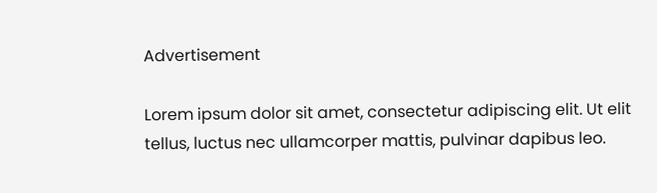Advertisement

Lorem ipsum dolor sit amet, consectetur adipiscing elit. Ut elit tellus, luctus nec ullamcorper mattis, pulvinar dapibus leo.